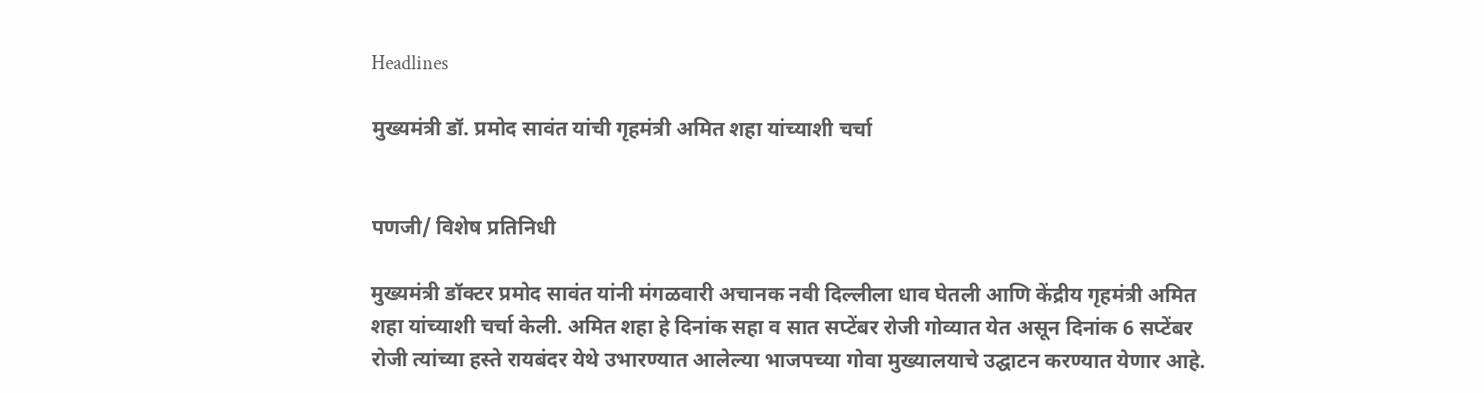Headlines

मुख्यमंत्री डॉ. प्रमोद सावंत यांची गृहमंत्री अमित शहा यांच्याशी चर्चा


पणजी/ विशेष प्रतिनिधी

मुख्यमंत्री डॉक्टर प्रमोद सावंत यांनी मंगळवारी अचानक नवी दिल्लीला धाव घेतली आणि केंद्रीय गृहमंत्री अमित शहा यांच्याशी चर्चा केली. अमित शहा हे दिनांक सहा व सात सप्टेंबर रोजी गोव्यात येत असून दिनांक 6 सप्टेंबर रोजी त्यांच्या हस्ते रायबंदर येथे उभारण्यात आलेल्या भाजपच्या गोवा मुख्यालयाचे उद्घाटन करण्यात येणार आहे.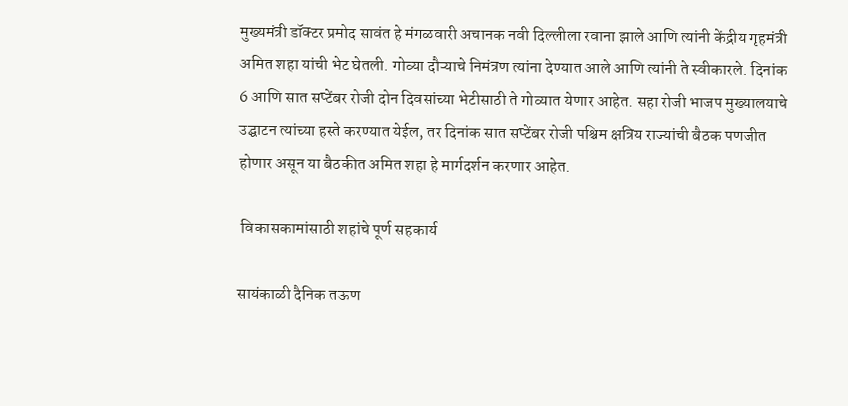मुख्यमंत्री डॉक्टर प्रमोद सावंत हे मंगळवारी अचानक नवी दिल्लीला रवाना झाले आणि त्यांनी केंद्रीय गृहमंत्री अमित शहा यांची भेट घेतली. गोव्या दौऱ्याचे निमंत्रण त्यांना देण्यात आले आणि त्यांनी ते स्वीकारले. दिनांक 6 आणि सात सप्टेंबर रोजी दोन दिवसांच्या भेटीसाठी ते गोव्यात येणार आहेत. सहा रोजी भाजप मुख्यालयाचे उद्घाटन त्यांच्या हस्ते करण्यात येईल, तर दिनांक सात सप्टेंबर रोजी पश्चिम क्षत्रिय राज्यांची बैठक पणजीत होणार असून या बैठकीत अमित शहा हे मार्गदर्शन करणार आहेत.

 विकासकामांसाठी शहांचे पूर्ण सहकार्य

सायंकाळी दैनिक तऊण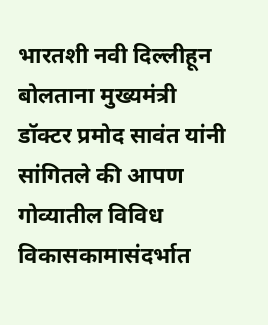भारतशी नवी दिल्लीहून बोलताना मुख्यमंत्री डॉक्टर प्रमोद सावंत यांनी सांगितले की आपण गोव्यातील विविध विकासकामासंदर्भात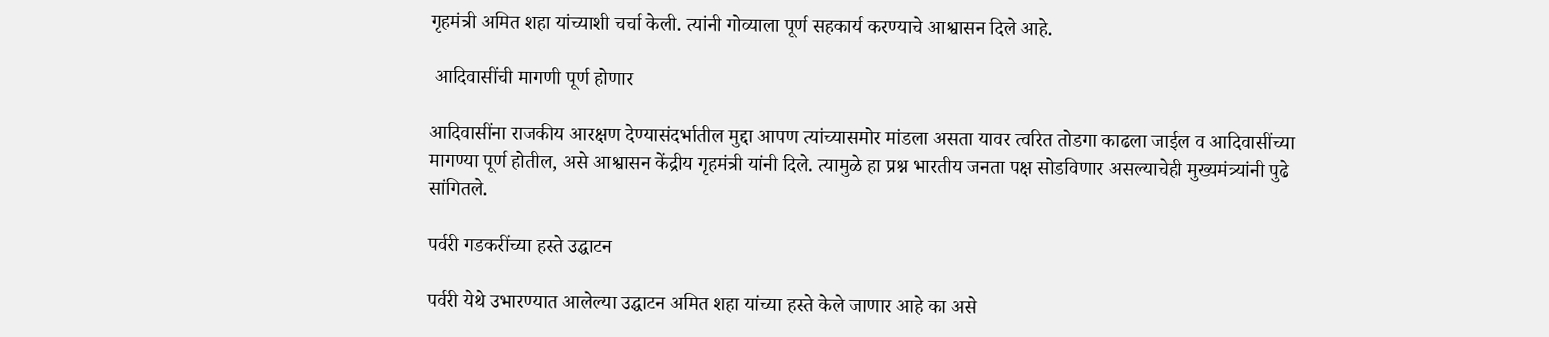गृहमंत्री अमित शहा यांच्याशी चर्चा केली. त्यांनी गोव्याला पूर्ण सहकार्य करण्याचे आश्वासन दिले आहे.

 आदिवासींची मागणी पूर्ण होणार

आदिवासींना राजकीय आरक्षण देण्यासंदर्भातील मुद्दा आपण त्यांच्यासमोर मांडला असता यावर त्वरित तोडगा काढला जाईल व आदिवासींच्या मागण्या पूर्ण होतील, असे आश्वासन केंद्रीय गृहमंत्री यांनी दिले. त्यामुळे हा प्रश्न भारतीय जनता पक्ष सोडविणार असल्याचेही मुख्यमंत्र्यांनी पुढे सांगितले.

पर्वरी गडकरींच्या हस्ते उद्घाटन

पर्वरी येथे उभारण्यात आलेल्या उद्घाटन अमित शहा यांच्या हस्ते केले जाणार आहे का असे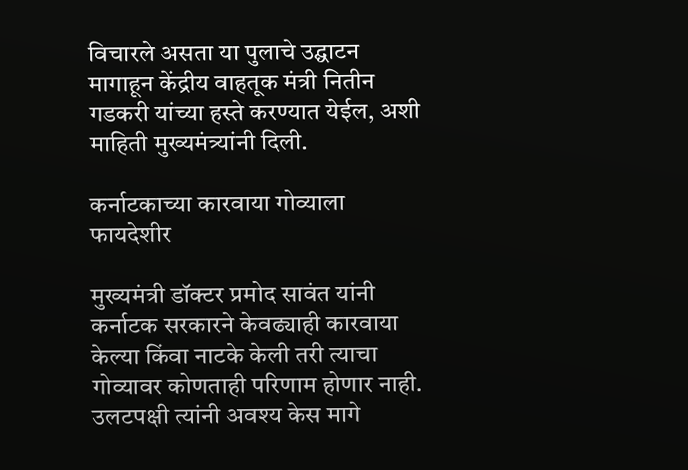विचारले असता या पुलाचे उद्घाटन मागाहून केंद्रीय वाहतूक मंत्री नितीन गडकरी यांच्या हस्ते करण्यात येईल, अशी माहिती मुख्यमंत्र्यांनी दिली.

कर्नाटकाच्या कारवाया गोव्याला फायदेशीर

मुख्यमंत्री डॉक्टर प्रमोद सावंत यांनी कर्नाटक सरकारने केवढ्याही कारवाया केल्या किंवा नाटके केली तरी त्याचा गोव्यावर कोणताही परिणाम होणार नाही. उलटपक्षी त्यांनी अवश्य केस मागे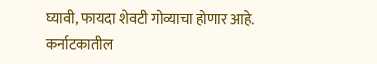घ्यावी, फायदा शेवटी गोव्याचा होणार आहे. कर्नाटकातील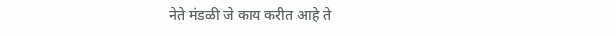नेते मंडळी जे काय करीत आहे ते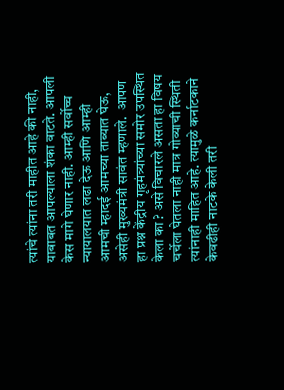त्यांचे त्यांना तरी माहीत आहे की नाही, याबाबत आपल्याला शंका वाटते. आपली केस मागे घेणार नाही. आम्ही सर्वोच्च न्यायालयात लढा देऊ आणि आम्ही आमची म्हादई आमच्या ताब्यात घेऊ, असेही मुख्यमंत्री सावंत म्हणाले.  आपण हा प्रश्न केंद्रीय गृहमंत्र्यांच्या समोर उपस्थित केला का ? असे विचारले असता हा विषय चर्चेला घेतला नाही मात्र गोव्याची स्थिती त्यांनाही माहित आहे. त्यामुळे कर्नाटकाने केवढीही नाटके केली तरी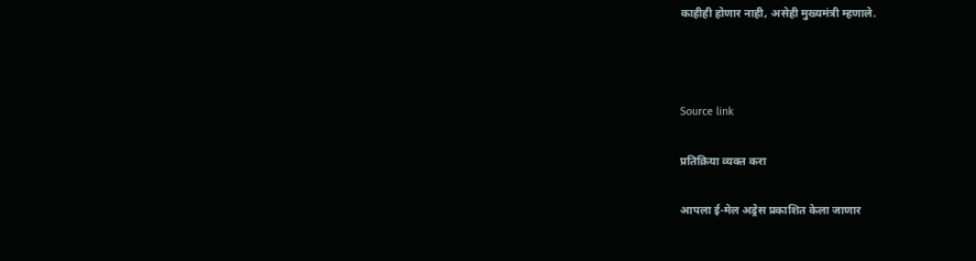काहीही होणार नाही, असेही मुख्यमंत्री म्हणाले.



Source link

प्रतिक्रिया व्यक्त करा

आपला ई-मेल अड्रेस प्रकाशित केला जाणार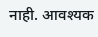नाही. आवश्यक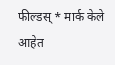फील्डस् * मार्क केले आहेत